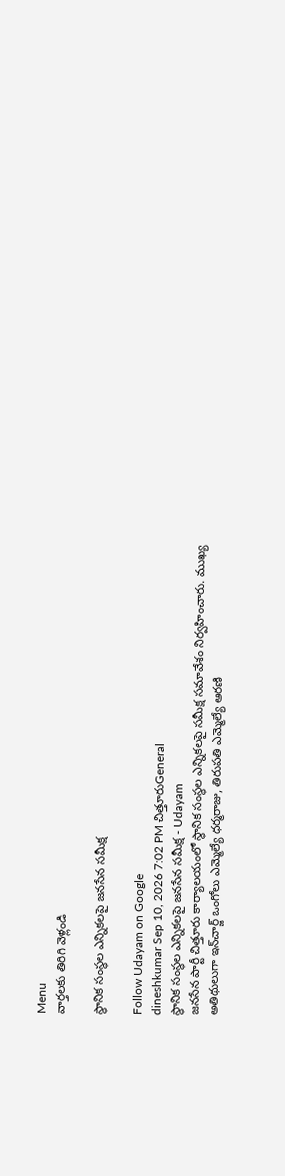Menu
వార్తలకు తిరిగి వెళ్లండి

స్థానిక సంస్థల ఎన్నికలపై జనసేన సమీక్ష

Follow Udayam on Google
dineshkumar Sep 10, 2026 7:02 PM చిత్తూరుGeneral
స్థానిక సంస్థల ఎన్నికలపై జనసేన సమీక్ష - Udayam
జనసేన పార్టీ చిత్తూరు కార్యాలయంలో స్థానిక సంస్థల ఎన్నికలపై సమీక్ష సమావేశం నిర్వహించారు. ముఖ్య అతిథులుగా ఇన్‌చార్జ్ ఒంగోలు ఎమ్మెల్యే ధర్మరాజు, తిరుపతి ఎమ్మెల్యే ఆరణి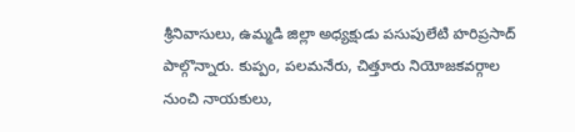శ్రీనివాసులు, ఉమ్మడి జిల్లా అధ్యక్షుడు పసుపులేటి హరిప్రసాద్ పాల్గొన్నారు. కుప్పం, పలమనేరు, చిత్తూరు నియోజకవర్గాల నుంచి నాయకులు,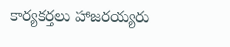కార్యకర్తలు హాజరయ్యరు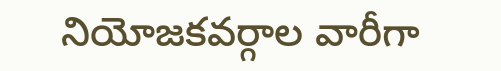నియోజకవర్గాల వారీగా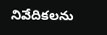నివేదికలను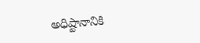అధిష్టానానికి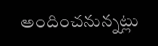అందించనున్నట్లు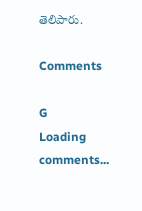తెలిపారు.

Comments

G
Loading comments...